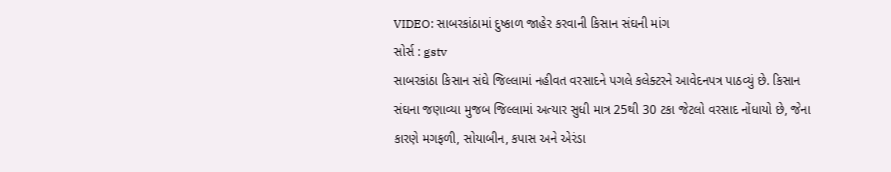VIDEO: સાબરકાંઠામાં દુષ્કાળ જાહેર કરવાની કિસાન સંઘની માંગ
સોર્સ : gstv
સાબરકાંઠા કિસાન સંઘે જિલ્લામાં નહીવત વરસાદને પગલે કલેક્ટરને આવેદનપત્ર પાઠવ્યું છે. કિસાન સંઘના જણાવ્યા મુજબ જિલ્લામાં અત્યાર સુધી માત્ર 25થી 30 ટકા જેટલો વરસાદ નોંધાયો છે, જેના કારણે મગફળી, સોયાબીન, કપાસ અને એરંડા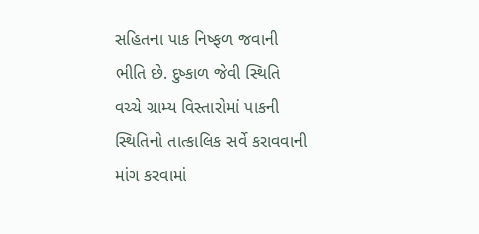સહિતના પાક નિષ્ફળ જવાની ભીતિ છે. દુષ્કાળ જેવી સ્થિતિ વચ્ચે ગ્રામ્ય વિસ્તારોમાં પાકની સ્થિતિનો તાત્કાલિક સર્વે કરાવવાની માંગ કરવામાં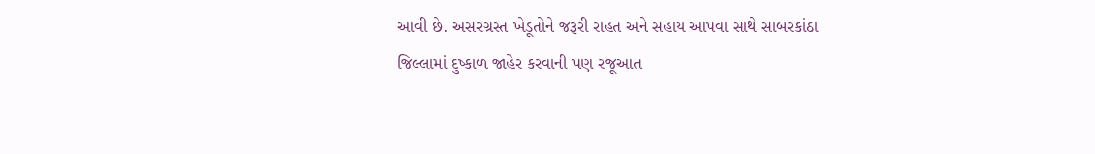આવી છે. અસરગ્રસ્ત ખેડૂતોને જરૂરી રાહત અને સહાય આપવા સાથે સાબરકાંઠા જિલ્લામાં દુષ્કાળ જાહેર કરવાની પણ રજૂઆત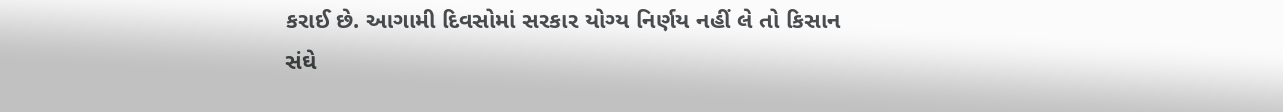કરાઈ છે. આગામી દિવસોમાં સરકાર યોગ્ય નિર્ણય નહીં લે તો કિસાન સંઘે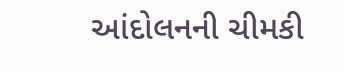આંદોલનની ચીમકી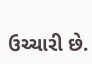ઉચ્ચારી છે.